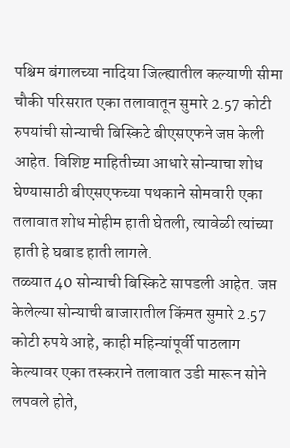पश्चिम बंगालच्या नादिया जिल्ह्यातील कल्याणी सीमा चौकी परिसरात एका तलावातून सुमारे 2.57 कोटी रुपयांची सोन्याची बिस्किटे बीएसएफने जप्त केली आहेत. विशिष्ट माहितीच्या आधारे सोन्याचा शोध घेण्यासाठी बीएसएफच्या पथकाने सोमवारी एका तलावात शोध मोहीम हाती घेतली, त्यावेळी त्यांच्या हाती हे घबाड हाती लागले.
तळ्यात 40 सोन्याची बिस्किटे सापडली आहेत. जप्त केलेल्या सोन्याची बाजारातील किंमत सुमारे 2.57 कोटी रुपये आहे, काही महिन्यांपूर्वी पाठलाग केल्यावर एका तस्कराने तलावात उडी मारून सोने लपवले होते,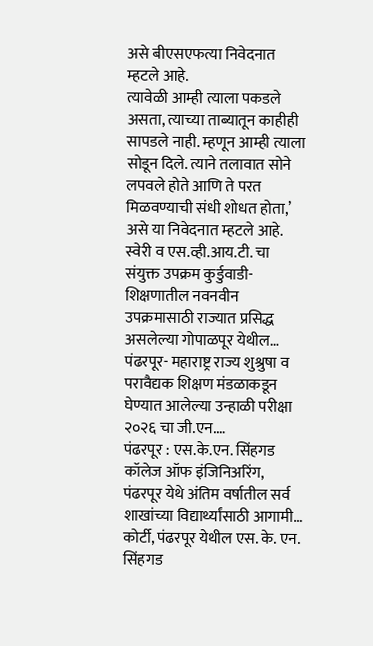असे बीएसएफत्या निवेदनात म्हटले आहे.
त्यावेळी आम्ही त्याला पकडले असता, त्याच्या ताब्यातून काहीही सापडले नाही. म्हणून आम्ही त्याला सोडून दिले. त्याने तलावात सोने लपवले होते आणि ते परत मिळवण्याची संधी शोधत होता,’ असे या निवेदनात म्हटले आहे.
स्वेरी व एस.व्ही.आय.टी. चा संयुक्त उपक्रम कुर्डुवाडी- शिक्षणातील नवनवीन उपक्रमासाठी राज्यात प्रसिद्ध असलेल्या गोपाळपूर येथील…
पंढरपूर- महाराष्ट्र राज्य शुश्रुषा व परावैद्यक शिक्षण मंडळाकडून घेण्यात आलेल्या उन्हाळी परीक्षा २०२६ चा जी.एन.…
पंढरपूर : एस.के.एन. सिंहगड कॉलेज ऑफ इंजिनिअरिंग, पंढरपूर येथे अंतिम वर्षातील सर्व शाखांच्या विद्यार्थ्यांसाठी आगामी…
कोर्टी, पंढरपूर येथील एस. के. एन. सिंहगड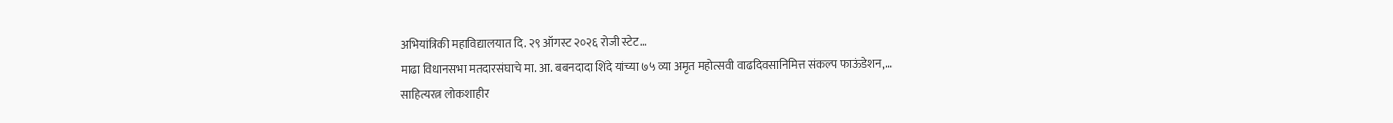अभियांत्रिकी महाविद्यालयात दि. २९ ऑगस्ट २०२६ रोजी स्टेट…
माढा विधानसभा मतदारसंघाचे मा. आ. बबनदादा शिंदे यांच्या ७५ व्या अमृत महोत्सवी वाढदिवसानिमित्त संकल्प फाऊंडेशन,…
साहित्यरत्न लोकशाहीर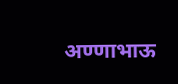अण्णाभाऊ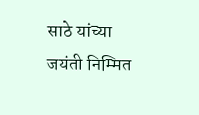साठे यांच्या जयंती निम्मित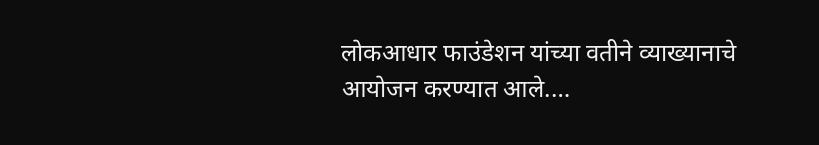लोकआधार फाउंडेशन यांच्या वतीने व्याख्यानाचे आयोजन करण्यात आले.…